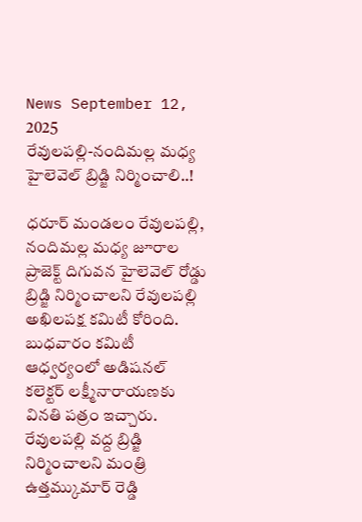News September 12, 2025
రేవులపల్లి-నందిమల్ల మధ్య హైలెవెల్ బ్రిడ్జి నిర్మించాలి..!

ధరూర్ మండలం రేవులపల్లి, నందిమల్ల మధ్య జూరాల ప్రాజెక్ట్ దిగువన హైలెవెల్ రోడ్డు బ్రిడ్జి నిర్మించాలని రేవులపల్లి అఖిలపక్ష కమిటీ కోరింది. బుధవారం కమిటీ ఆధ్వర్యంలో అడిషనల్ కలెక్టర్ లక్ష్మీనారాయణకు వినతి పత్రం ఇచ్చారు. రేవులపల్లి వద్ద బ్రిడ్జి నిర్మించాలని మంత్రి ఉత్తమ్కుమార్ రెడ్డి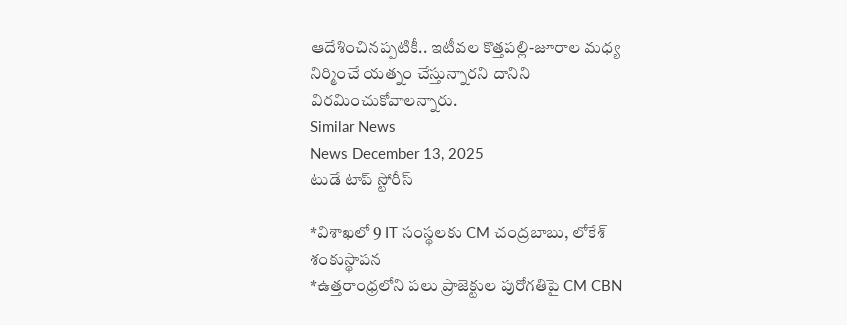ఆదేశించినప్పటికీ.. ఇటీవల కొత్తపల్లి-జూరాల మధ్య నిర్మించే యత్నం చేస్తున్నారని దానిని విరమించుకోవాలన్నారు.
Similar News
News December 13, 2025
టుడే టాప్ స్టోరీస్

*విశాఖలో 9 IT సంస్థలకు CM చంద్రబాబు, లోకేశ్ శంకుస్థాపన
*ఉత్తరాంధ్రలోని పలు ప్రాజెక్టుల పురోగతిపై CM CBN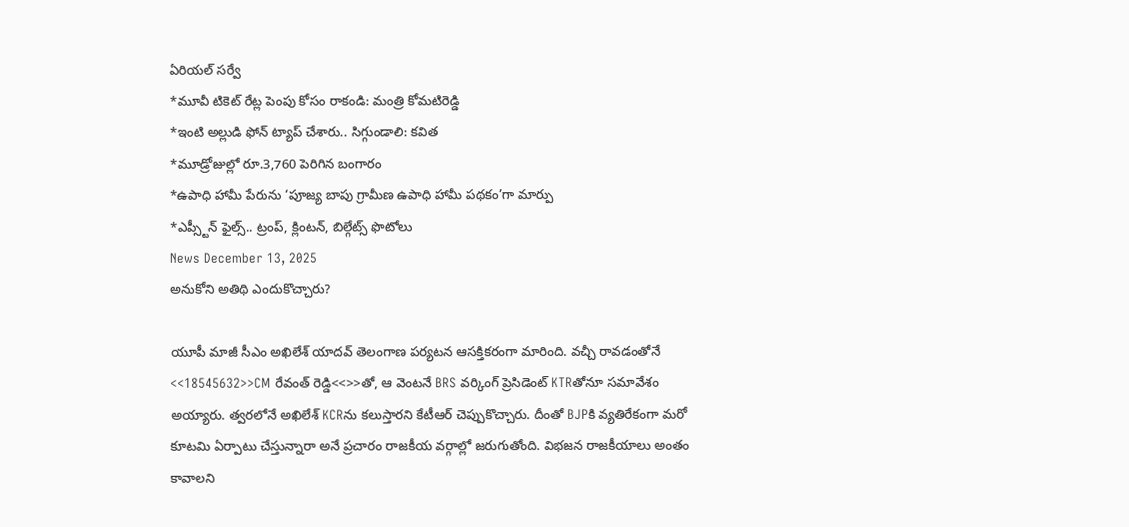ఏరియల్ సర్వే
*మూవీ టికెట్ రేట్ల పెంపు కోసం రాకండి: మంత్రి కోమటిరెడ్డి
*ఇంటి అల్లుడి ఫోన్ ట్యాప్ చేశారు.. సిగ్గుండాలి: కవిత
*మూడ్రోజుల్లో రూ.3,760 పెరిగిన బంగారం
*ఉపాధి హామీ పేరును ‘పూజ్య బాపు గ్రామీణ ఉపాధి హామీ పథకం’గా మార్పు
*ఎప్స్టీన్ ఫైల్స్.. ట్రంప్, క్లింటన్, బిల్గేట్స్ ఫొటోలు
News December 13, 2025
అనుకోని అతిథి ఎందుకొచ్చారు?

యూపీ మాజీ సీఎం అఖిలేశ్ యాదవ్ తెలంగాణ పర్యటన ఆసక్తికరంగా మారింది. వచ్చీ రావడంతోనే <<18545632>>CM రేవంత్ రెడ్డి<<>>తో, ఆ వెంటనే BRS వర్కింగ్ ప్రెసిడెంట్ KTRతోనూ సమావేశం అయ్యారు. త్వరలోనే అఖిలేశ్ KCRను కలుస్తారని కేటీఆర్ చెప్పుకొచ్చారు. దీంతో BJPకి వ్యతిరేకంగా మరో కూటమి ఏర్పాటు చేస్తున్నారా అనే ప్రచారం రాజకీయ వర్గాల్లో జరుగుతోంది. విభజన రాజకీయాలు అంతం కావాలని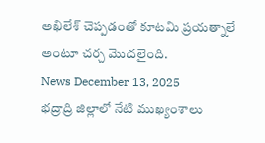అఖిలేశ్ చెప్పడంతో కూటమి ప్రయత్నాలే అంటూ చర్చ మొదలైంది.
News December 13, 2025
భద్రాద్రి జిల్లాలో నేటి ముఖ్యంశాలు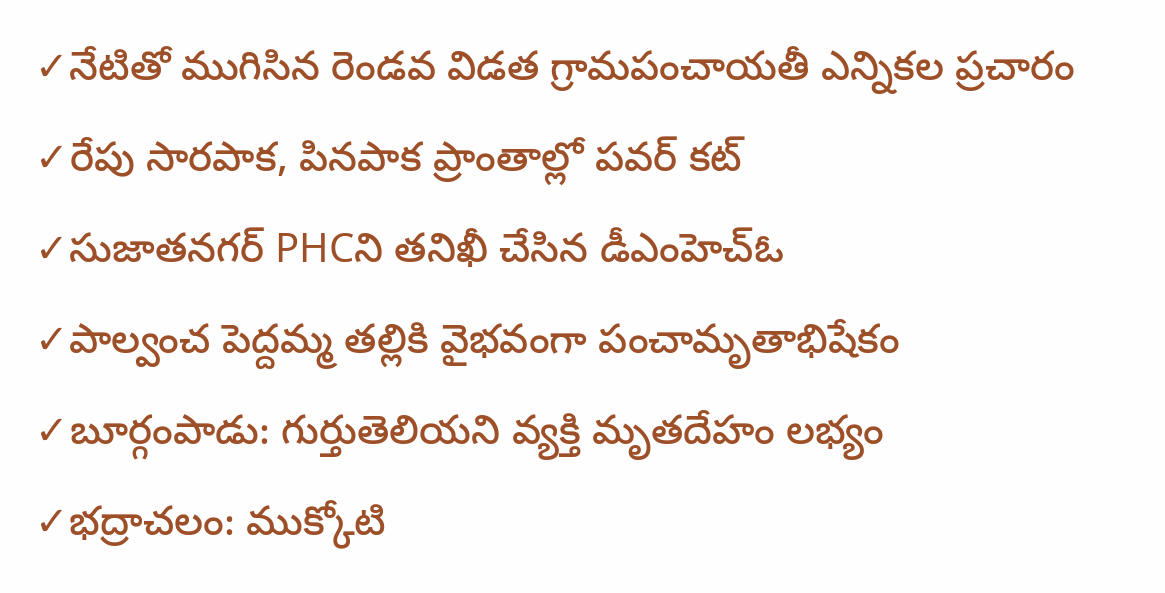✓నేటితో ముగిసిన రెండవ విడత గ్రామపంచాయతీ ఎన్నికల ప్రచారం
✓రేపు సారపాక, పినపాక ప్రాంతాల్లో పవర్ కట్
✓సుజాతనగర్ PHCని తనిఖీ చేసిన డీఎంహెచ్ఓ
✓పాల్వంచ పెద్దమ్మ తల్లికి వైభవంగా పంచామృతాభిషేకం
✓బూర్గంపాడు: గుర్తుతెలియని వ్యక్తి మృతదేహం లభ్యం
✓భద్రాచలం: ముక్కోటి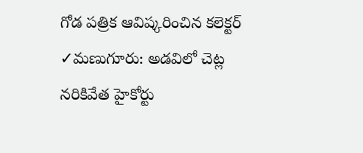గోడ పత్రిక ఆవిష్కరించిన కలెక్టర్
✓మణుగూరు: అడవిలో చెట్ల నరికివేత హైకోర్టు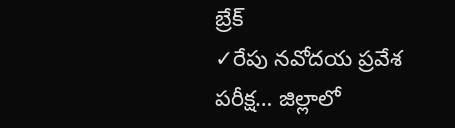బ్రేక్
✓రేపు నవోదయ ప్రవేశ పరీక్ష… జిల్లాలో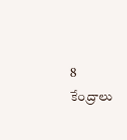8 కేంద్రాలు